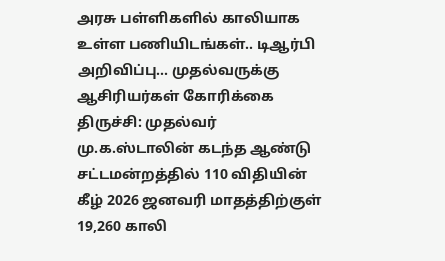அரசு பள்ளிகளில் காலியாக உள்ள பணியிடங்கள்.. டிஆர்பி அறிவிப்பு... முதல்வருக்கு ஆசிரியர்கள் கோரிக்கை
திருச்சி: முதல்வர் மு.க.ஸ்டாலின் கடந்த ஆண்டு சட்டமன்றத்தில் 110 விதியின் கீழ் 2026 ஜனவரி மாதத்திற்குள் 19,260 காலி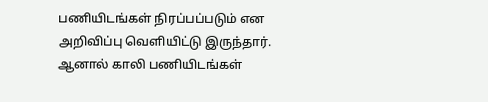பணியிடங்கள் நிரப்பப்படும் என அறிவிப்பு வெளியிட்டு இருந்தார். ஆனால் காலி பணியிடங்கள்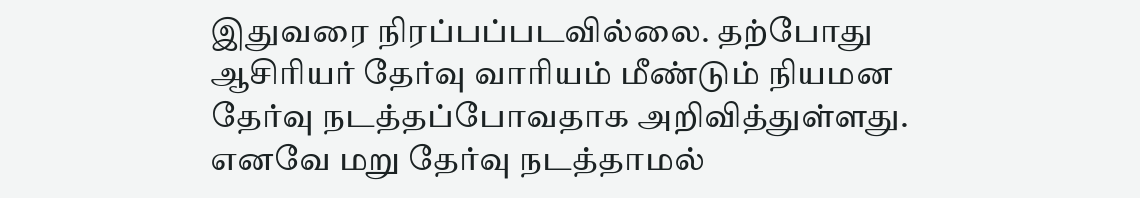இதுவரை நிரப்பப்படவில்லை. தற்போது ஆசிரியர் தேர்வு வாரியம் மீண்டும் நியமன தேர்வு நடத்தப்போவதாக அறிவித்துள்ளது. எனவே மறு தேர்வு நடத்தாமல்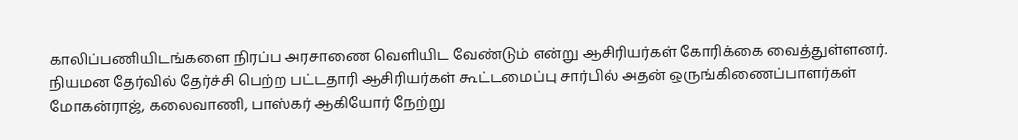காலிப்பணியிடங்களை நிரப்ப அரசாணை வெளியிட வேண்டும் என்று ஆசிரியர்கள் கோரிக்கை வைத்துள்ளனர்.
நியமன தேர்வில் தேர்ச்சி பெற்ற பட்டதாரி ஆசிரியர்கள் கூட்டமைப்பு சார்பில் அதன் ஒருங்கிணைப்பாளர்கள் மோகன்ராஜ், கலைவாணி, பாஸ்கர் ஆகியோர் நேற்று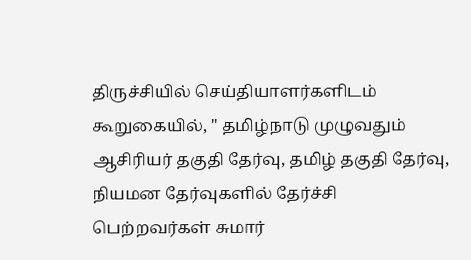திருச்சியில் செய்தியாளர்களிடம் கூறுகையில், " தமிழ்நாடு முழுவதும் ஆசிரியர் தகுதி தேர்வு, தமிழ் தகுதி தேர்வு, நியமன தேர்வுகளில் தேர்ச்சி பெற்றவர்கள் சுமார்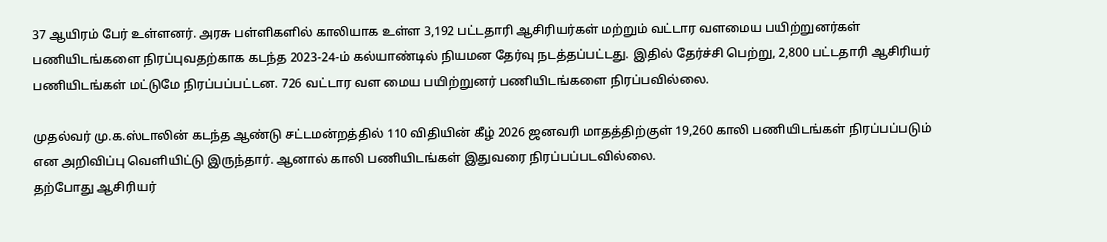37 ஆயிரம் பேர் உள்ளனர். அரசு பள்ளிகளில் காலியாக உள்ள 3,192 பட்டதாரி ஆசிரியர்கள் மற்றும் வட்டார வளமைய பயிற்றுனர்கள் பணியிடங்களை நிரப்புவதற்காக கடந்த 2023-24-ம் கல்யாண்டில் நியமன தேர்வு நடத்தப்பட்டது. இதில் தேர்ச்சி பெற்று, 2,800 பட்டதாரி ஆசிரியர் பணியிடங்கள் மட்டுமே நிரப்பப்பட்டன. 726 வட்டார வள மைய பயிற்றுனர் பணியிடங்களை நிரப்பவில்லை.

முதல்வர் மு.க.ஸ்டாலின் கடந்த ஆண்டு சட்டமன்றத்தில் 110 விதியின் கீழ் 2026 ஜனவரி மாதத்திற்குள் 19,260 காலி பணியிடங்கள் நிரப்பப்படும் என அறிவிப்பு வெளியிட்டு இருந்தார். ஆனால் காலி பணியிடங்கள் இதுவரை நிரப்பப்படவில்லை.
தற்போது ஆசிரியர்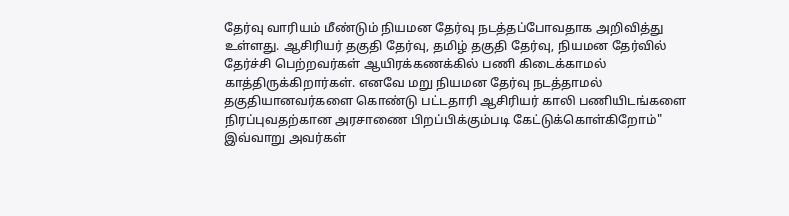தேர்வு வாரியம் மீண்டும் நியமன தேர்வு நடத்தப்போவதாக அறிவித்து உள்ளது. ஆசிரியர் தகுதி தேர்வு, தமிழ் தகுதி தேர்வு, நியமன தேர்வில் தேர்ச்சி பெற்றவர்கள் ஆயிரக்கணக்கில் பணி கிடைக்காமல் காத்திருக்கிறார்கள். எனவே மறு நியமன தேர்வு நடத்தாமல் தகுதியானவர்களை கொண்டு பட்டதாரி ஆசிரியர் காலி பணியிடங்களை நிரப்புவதற்கான அரசாணை பிறப்பிக்கும்படி கேட்டுக்கொள்கிறோம்" இவ்வாறு அவர்கள்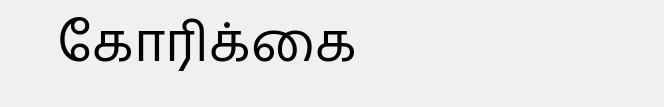கோரிக்கை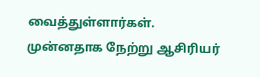வைத்துள்ளார்கள்.
முன்னதாக நேற்று ஆசிரியர்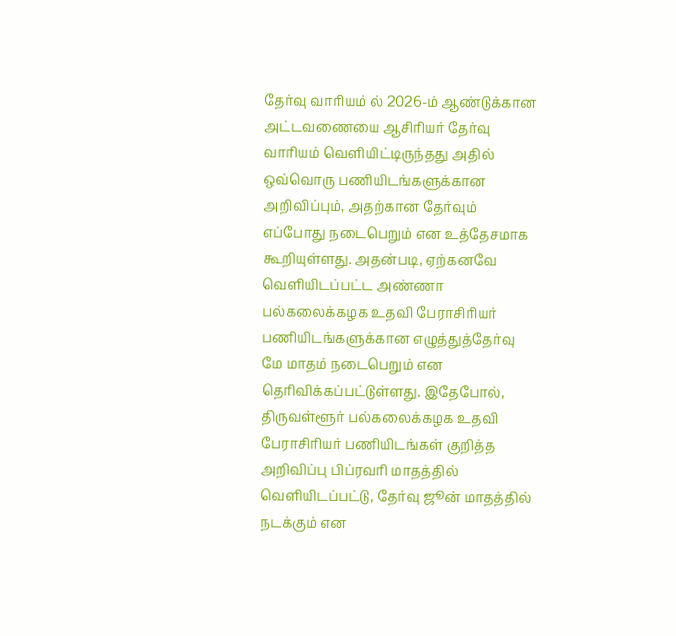தேர்வு வாரியம் ல் 2026-ம் ஆண்டுக்கான அட்டவணையை ஆசிரியர் தேர்வு வாரியம் வெளியிட்டிருந்தது அதில் ஒவ்வொரு பணியிடங்களுக்கான அறிவிப்பும், அதற்கான தேர்வும் எப்போது நடைபெறும் என உத்தேசமாக கூறியுள்ளது. அதன்படி, ஏற்கனவே வெளியிடப்பட்ட அண்ணா பல்கலைக்கழக உதவி பேராசிரியர் பணியிடங்களுக்கான எழுத்துத்தேர்வு மே மாதம் நடைபெறும் என தெரிவிக்கப்பட்டுள்ளது. இதேபோல், திருவள்ளூர் பல்கலைக்கழக உதவி பேராசிரியர் பணியிடங்கள் குறித்த அறிவிப்பு பிப்ரவரி மாதத்தில் வெளியிடப்பட்டு, தேர்வு ஜூன் மாதத்தில் நடக்கும் என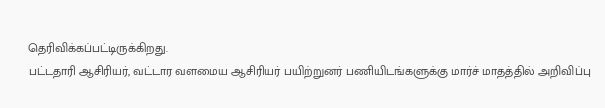தெரிவிக்கப்பட்டிருக்கிறது.
பட்டதாரி ஆசிரியர், வட்டார வளமைய ஆசிரியர் பயிற்றுனர் பணியிடங்களுக்கு மார்ச் மாதத்தில் அறிவிப்பு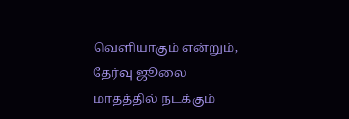வெளியாகும் என்றும், தேர்வு ஜூலை மாதத்தில் நடக்கும்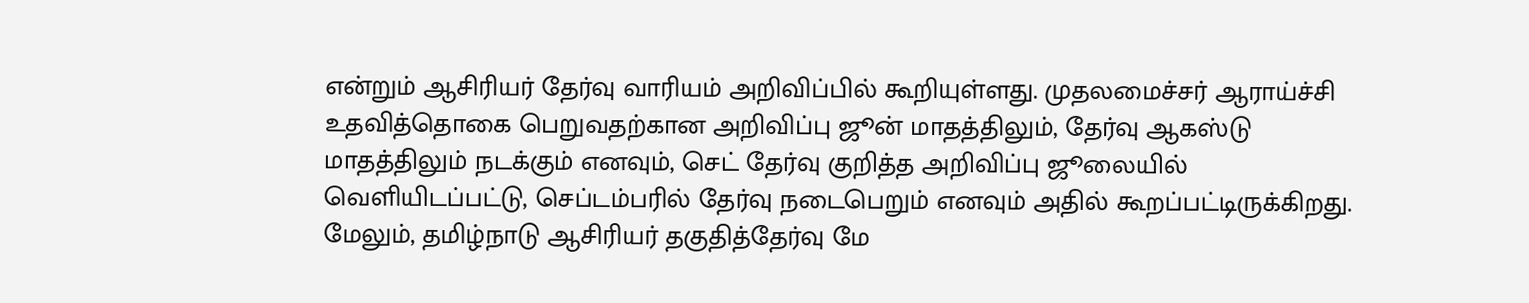என்றும் ஆசிரியர் தேர்வு வாரியம் அறிவிப்பில் கூறியுள்ளது. முதலமைச்சர் ஆராய்ச்சி உதவித்தொகை பெறுவதற்கான அறிவிப்பு ஜூன் மாதத்திலும், தேர்வு ஆகஸ்டு மாதத்திலும் நடக்கும் எனவும், செட் தேர்வு குறித்த அறிவிப்பு ஜூலையில் வெளியிடப்பட்டு, செப்டம்பரில் தேர்வு நடைபெறும் எனவும் அதில் கூறப்பட்டிருக்கிறது.
மேலும், தமிழ்நாடு ஆசிரியர் தகுதித்தேர்வு மே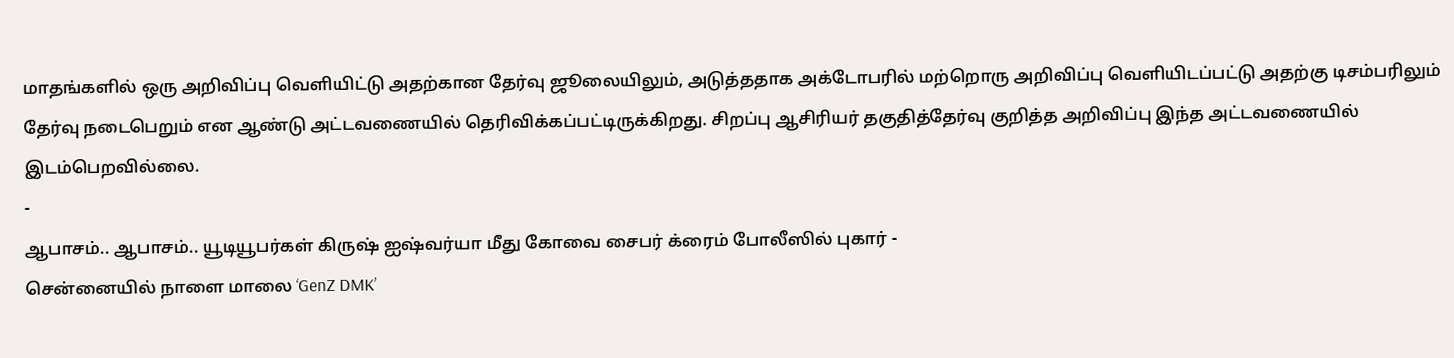மாதங்களில் ஒரு அறிவிப்பு வெளியிட்டு அதற்கான தேர்வு ஜூலையிலும், அடுத்ததாக அக்டோபரில் மற்றொரு அறிவிப்பு வெளியிடப்பட்டு அதற்கு டிசம்பரிலும் தேர்வு நடைபெறும் என ஆண்டு அட்டவணையில் தெரிவிக்கப்பட்டிருக்கிறது. சிறப்பு ஆசிரியர் தகுதித்தேர்வு குறித்த அறிவிப்பு இந்த அட்டவணையில் இடம்பெறவில்லை.
-
ஆபாசம்.. ஆபாசம்.. யூடியூபர்கள் கிருஷ் ஐஷ்வர்யா மீது கோவை சைபர் க்ரைம் போலீஸில் புகார் -
சென்னையில் நாளை மாலை ‘GenZ DMK’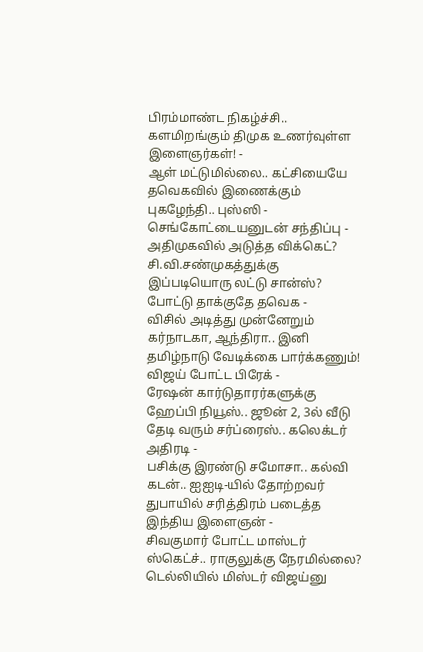பிரம்மாண்ட நிகழ்ச்சி.. களமிறங்கும் திமுக உணர்வுள்ள இளைஞர்கள்! -
ஆள் மட்டுமில்லை.. கட்சியையே தவெகவில் இணைக்கும் புகழேந்தி.. புஸ்ஸி - செங்கோட்டையனுடன் சந்திப்பு -
அதிமுகவில் அடுத்த விக்கெட்? சி.வி.சண்முகத்துக்கு இப்படியொரு லட்டு சான்ஸ்? போட்டு தாக்குதே தவெக -
விசில் அடித்து முன்னேறும் கர்நாடகா, ஆந்திரா.. இனி தமிழ்நாடு வேடிக்கை பார்க்கணும்! விஜய் போட்ட பிரேக் -
ரேஷன் கார்டுதாரர்களுக்கு ஹேப்பி நியூஸ்.. ஜூன் 2, 3ல் வீடு தேடி வரும் சர்ப்ரைஸ்.. கலெக்டர் அதிரடி -
பசிக்கு இரண்டு சமோசா.. கல்வி கடன்.. ஐஐடி-யில் தோற்றவர் துபாயில் சரித்திரம் படைத்த இந்திய இளைஞன் -
சிவகுமார் போட்ட மாஸ்டர் ஸ்கெட்ச்.. ராகுலுக்கு நேரமில்லை? டெல்லியில் மிஸ்டர் விஜய்னு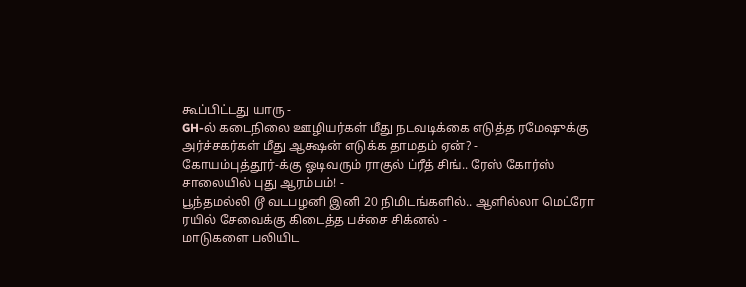கூப்பிட்டது யாரு -
GH-ல் கடைநிலை ஊழியர்கள் மீது நடவடிக்கை எடுத்த ரமேஷுக்கு அர்ச்சகர்கள் மீது ஆக்ஷன் எடுக்க தாமதம் ஏன்? -
கோயம்புத்தூர்-க்கு ஓடிவரும் ராகுல் ப்ரீத் சிங்.. ரேஸ் கோர்ஸ் சாலையில் புது ஆரம்பம்! -
பூந்தமல்லி டூ வடபழனி இனி 20 நிமிடங்களில்.. ஆளில்லா மெட்ரோ ரயில் சேவைக்கு கிடைத்த பச்சை சிக்னல் -
மாடுகளை பலியிட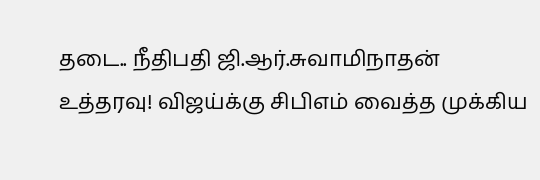தடை.. நீதிபதி ஜி.ஆர்.சுவாமிநாதன் உத்தரவு! விஜய்க்கு சிபிஎம் வைத்த முக்கிய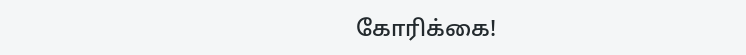கோரிக்கை!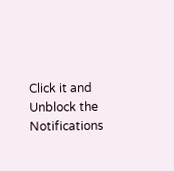Click it and Unblock the Notifications